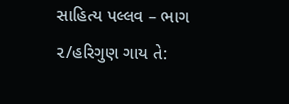સાહિત્ય પલ્લવ – ભાગ ૨/હરિગુણ ગાય તે: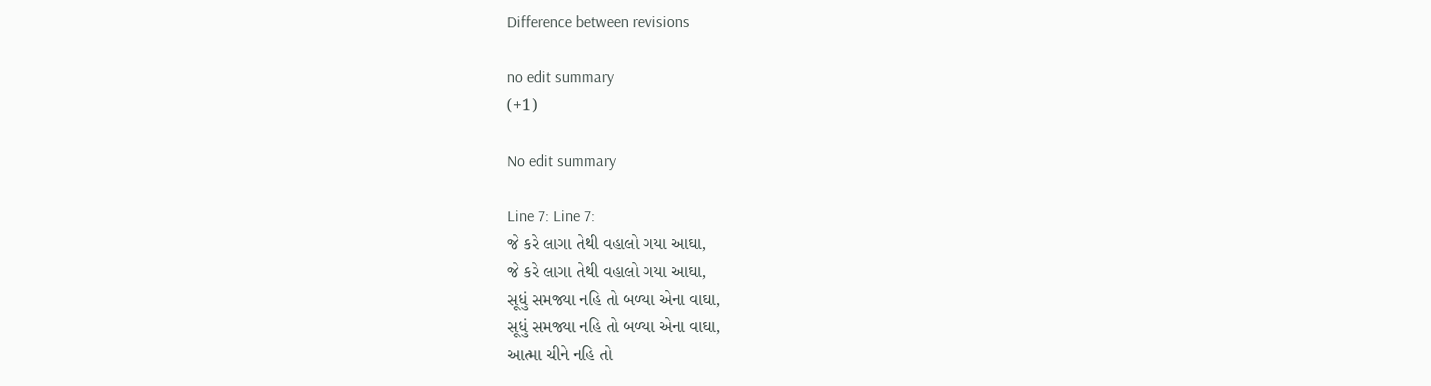Difference between revisions

no edit summary
(+1)

No edit summary

Line 7: Line 7:
જે કરે લાગા તેથી વહાલો ગયા આઘા,
જે કરે લાગા તેથી વહાલો ગયા આઘા,
સૂધું સમજ્યા નહિ તો બળ્યા એના વાઘા,
સૂધું સમજ્યા નહિ તો બળ્યા એના વાઘા,
આત્મા ચીને નહિ તો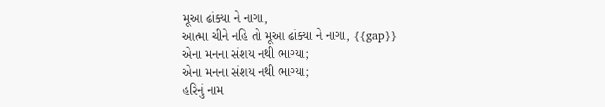મૂઆ ઢાંક્યા ને નાગા,
આત્મા ચીને નહિ તો મૂઆ ઢાંક્યા ને નાગા, {{gap}}
એના મનના સંશય નથી ભાગ્યા;
એના મનના સંશય નથી ભાગ્યા;
હરિનું નામ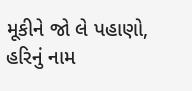મૂકીને જો લે પહાણો,
હરિનું નામ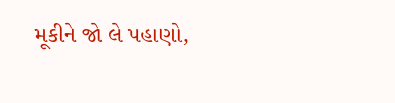મૂકીને જો લે પહાણો,